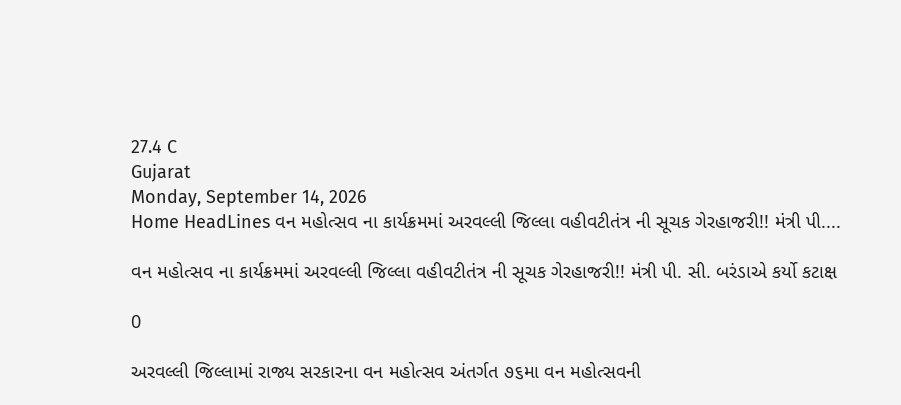27.4 C
Gujarat
Monday, September 14, 2026
Home HeadLines વન મહોત્સવ ના કાર્યક્રમમાં અરવલ્લી જિલ્લા વહીવટીતંત્ર ની સૂચક ગેરહાજરી!! મંત્રી પી....

વન મહોત્સવ ના કાર્યક્રમમાં અરવલ્લી જિલ્લા વહીવટીતંત્ર ની સૂચક ગેરહાજરી!! મંત્રી પી. સી. બરંડાએ કર્યો કટાક્ષ

0

અરવલ્લી જિલ્લામાં રાજ્ય સરકારના વન મહોત્સવ અંતર્ગત ૭૬મા વન મહોત્સવની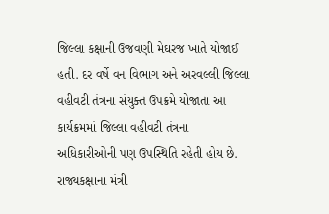જિલ્લા કક્ષાની ઉજવણી મેઘરજ ખાતે યોજાઈ હતી. દર વર્ષે વન વિભાગ અને અરવલ્લી જિલ્લા વહીવટી તંત્રના સંયુક્ત ઉપક્રમે યોજાતા આ કાર્યક્રમમાં જિલ્લા વહીવટી તંત્રના અધિકારીઓની પણ ઉપસ્થિતિ રહેતી હોય છે. રાજ્યકક્ષાના મંત્રી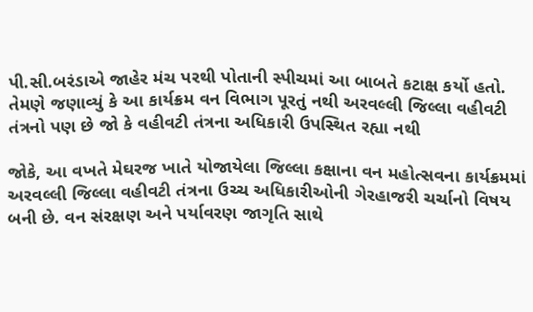પી.સી.બરંડાએ જાહેર મંચ પરથી પોતાની સ્પીચમાં આ બાબતે કટાક્ષ કર્યો હતો. તેમણે જણાવ્યું કે આ કાર્યક્રમ વન વિભાગ પૂરતું નથી અરવલ્લી જિલ્લા વહીવટી તંત્રનો પણ છે જો કે વહીવટી તંત્રના અધિકારી ઉપસ્થિત રહ્યા નથી

જોકે, આ વખતે મેઘરજ ખાતે યોજાયેલા જિલ્લા કક્ષાના વન મહોત્સવના કાર્યક્રમમાં અરવલ્લી જિલ્લા વહીવટી તંત્રના ઉચ્ચ અધિકારીઓની ગેરહાજરી ચર્ચાનો વિષય બની છે. વન સંરક્ષણ અને પર્યાવરણ જાગૃતિ સાથે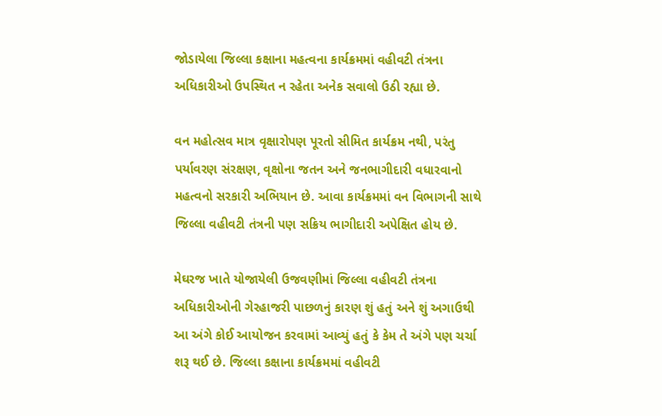જોડાયેલા જિલ્લા કક્ષાના મહત્વના કાર્યક્રમમાં વહીવટી તંત્રના અધિકારીઓ ઉપસ્થિત ન રહેતા અનેક સવાલો ઉઠી રહ્યા છે.

વન મહોત્સવ માત્ર વૃક્ષારોપણ પૂરતો સીમિત કાર્યક્રમ નથી, પરંતુ પર્યાવરણ સંરક્ષણ, વૃક્ષોના જતન અને જનભાગીદારી વધારવાનો મહત્વનો સરકારી અભિયાન છે. આવા કાર્યક્રમમાં વન વિભાગની સાથે જિલ્લા વહીવટી તંત્રની પણ સક્રિય ભાગીદારી અપેક્ષિત હોય છે.

મેઘરજ ખાતે યોજાયેલી ઉજવણીમાં જિલ્લા વહીવટી તંત્રના અધિકારીઓની ગેરહાજરી પાછળનું કારણ શું હતું અને શું અગાઉથી આ અંગે કોઈ આયોજન કરવામાં આવ્યું હતું કે કેમ તે અંગે પણ ચર્ચા શરૂ થઈ છે. જિલ્લા કક્ષાના કાર્યક્રમમાં વહીવટી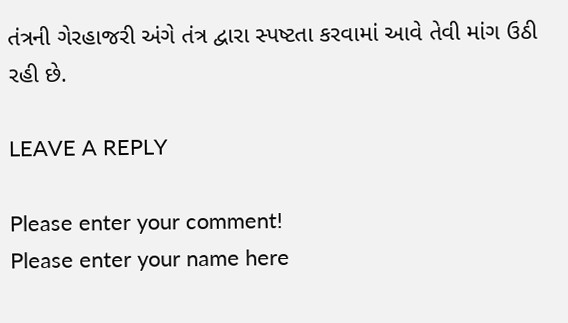તંત્રની ગેરહાજરી અંગે તંત્ર દ્વારા સ્પષ્ટતા કરવામાં આવે તેવી માંગ ઉઠી રહી છે.

LEAVE A REPLY

Please enter your comment!
Please enter your name here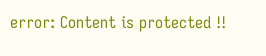error: Content is protected !!